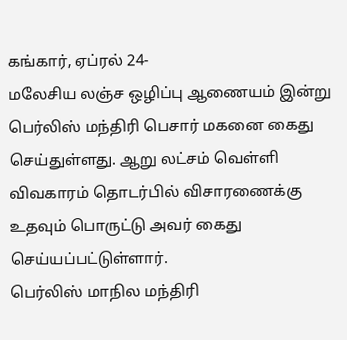கங்கார், ஏப்ரல் 24-
மலேசிய லஞ்ச ஒழிப்பு ஆணையம் இன்று பெர்லிஸ் மந்திரி பெசார் மகனை கைது செய்துள்ளது. ஆறு லட்சம் வெள்ளி விவகாரம் தொடர்பில் விசாரணைக்கு உதவும் பொருட்டு அவர் கைது செய்யப்பட்டுள்ளார்.
பெர்லிஸ் மாநில மந்திரி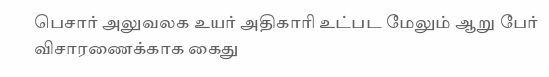பெசார் அலுவலக உயர் அதிகாரி உட்பட மேலும் ஆறு பேர் விசாரணைக்காக கைது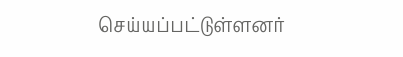செய்யப்பட்டுள்ளனர்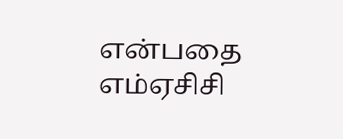என்பதை எம்ஏசிசி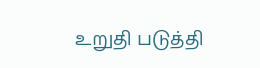உறுதி படுத்தி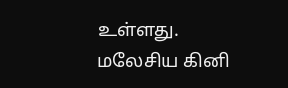உள்ளது.
மலேசிய கினி